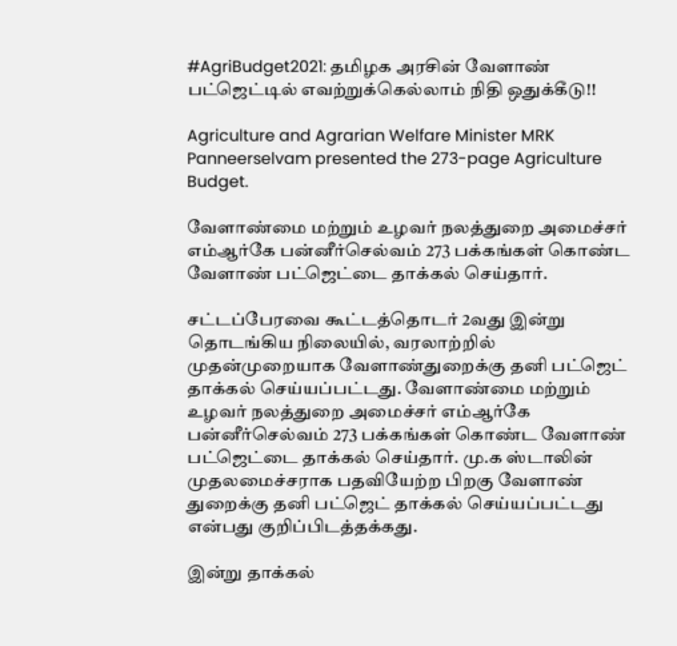#AgriBudget2021: தமிழக அரசின் வேளாண் பட்ஜெட்டில் எவற்றுக்கெல்லாம் நிதி ஒதுக்கீடு!!

Agriculture and Agrarian Welfare Minister MRK Panneerselvam presented the 273-page Agriculture Budget.

வேளாண்மை மற்றும் உழவர் நலத்துறை அமைச்சர் எம்ஆர்கே பன்னீர்செல்வம் 273 பக்கங்கள் கொண்ட வேளாண் பட்ஜெட்டை தாக்கல் செய்தார்.

சட்டப்பேரவை கூட்டத்தொடர் 2வது இன்று தொடங்கிய நிலையில், வரலாற்றில் முதன்முறையாக வேளாண்துறைக்கு தனி பட்ஜெட் தாக்கல் செய்யப்பட்டது. வேளாண்மை மற்றும் உழவர் நலத்துறை அமைச்சர் எம்ஆர்கே பன்னீர்செல்வம் 273 பக்கங்கள் கொண்ட வேளாண் பட்ஜெட்டை தாக்கல் செய்தார். மு.க ஸ்டாலின் முதலமைச்சராக பதவியேற்ற பிறகு வேளாண் துறைக்கு தனி பட்ஜெட் தாக்கல் செய்யப்பட்டது என்பது குறிப்பிடத்தக்கது.

இன்று தாக்கல்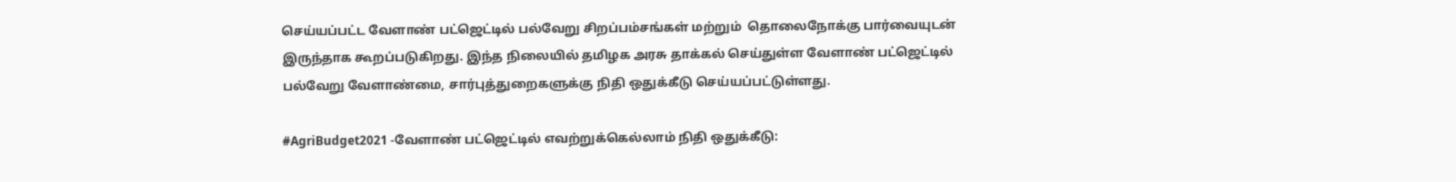செய்யப்பட்ட வேளாண் பட்ஜெட்டில் பல்வேறு சிறப்பம்சங்கள் மற்றும்  தொலைநோக்கு பார்வையுடன் இருந்தாக கூறப்படுகிறது. இந்த நிலையில் தமிழக அரசு தாக்கல் செய்துள்ள வேளாண் பட்ஜெட்டில் பல்வேறு வேளாண்மை, சார்புத்துறைகளுக்கு நிதி ஒதுக்கீடு செய்யப்பட்டுள்ளது.

#AgriBudget2021 -வேளாண் பட்ஜெட்டில் எவற்றுக்கெல்லாம் நிதி ஒதுக்கீடு: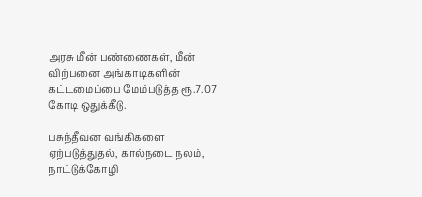அரசு மீன் பண்ணைகள், மீன் விற்பனை அங்காடிகளின் கட்டமைப்பை மேம்படுத்த ரூ.7.07 கோடி ஒதுக்கீடு.

பசுந்தீவன வங்கிகளை ஏற்படுத்துதல், கால்நடை நலம், நாட்டுக்கோழி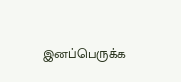இனப்பெருக்க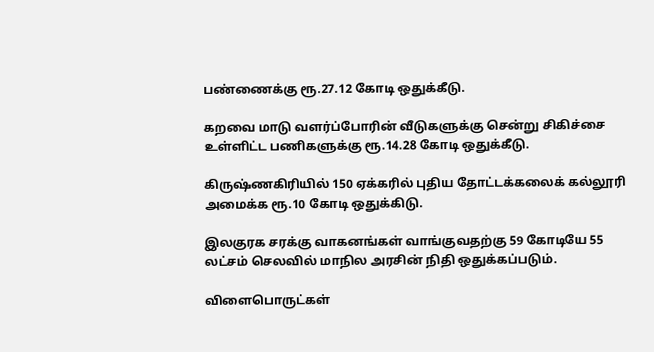பண்ணைக்கு ரூ.27.12 கோடி ஒதுக்கீடு.

கறவை மாடு வளர்ப்போரின் வீடுகளுக்கு சென்று சிகிச்சை உள்ளிட்ட பணிகளுக்கு ரூ.14.28 கோடி ஒதுக்கீடு.

கிருஷ்ணகிரியில் 150 ஏக்கரில் புதிய தோட்டக்கலைக் கல்லூரி அமைக்க ரூ.10 கோடி ஒதுக்கிடு.

இலகுரக சரக்கு வாகனங்கள் வாங்குவதற்கு 59 கோடியே 55 லட்சம் செலவில் மாநில அரசின் நிதி ஒதுக்கப்படும்.

விளைபொருட்கள்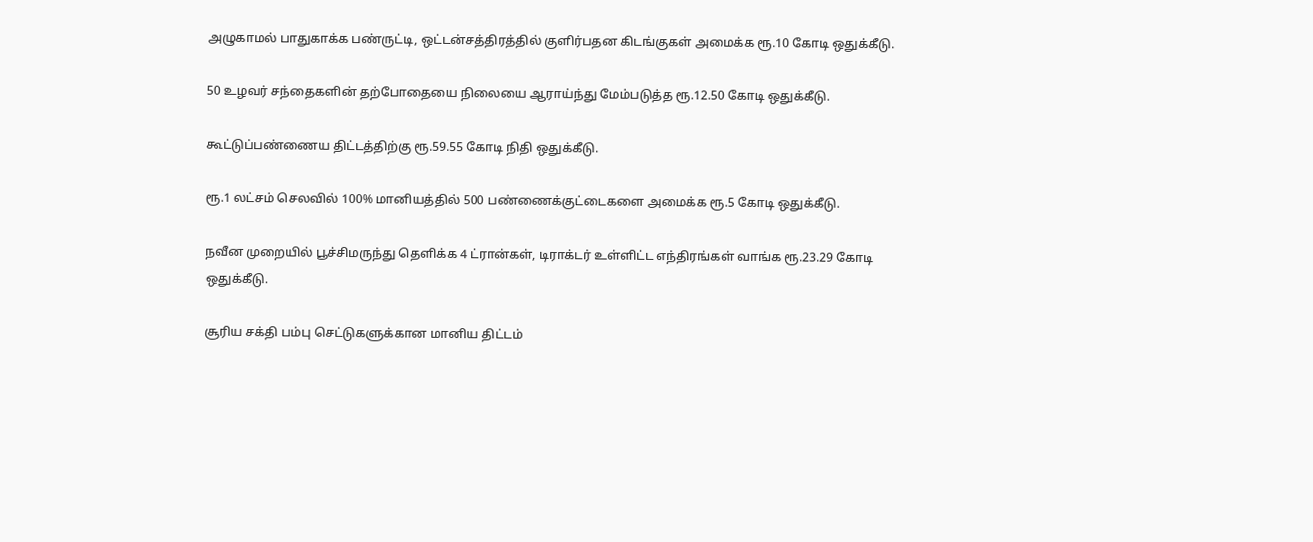அழுகாமல் பாதுகாக்க பண்ருட்டி, ஒட்டன்சத்திரத்தில் குளிர்பதன கிடங்குகள் அமைக்க ரூ.10 கோடி ஒதுக்கீடு.

50 உழவர் சந்தைகளின் தற்போதையை நிலையை ஆராய்ந்து மேம்படுத்த ரூ.12.50 கோடி ஒதுக்கீடு.

கூட்டுப்பண்ணைய திட்டத்திற்கு ரூ.59.55 கோடி நிதி ஒதுக்கீடு.

ரூ.1 லட்சம் செலவில் 100% மானியத்தில் 500 பண்ணைக்குட்டைகளை அமைக்க ரூ.5 கோடி ஒதுக்கீடு.

நவீன முறையில் பூச்சிமருந்து தெளிக்க 4 ட்ரான்கள், டிராக்டர் உள்ளிட்ட எந்திரங்கள் வாங்க ரூ.23.29 கோடி ஒதுக்கீடு.

சூரிய சக்தி பம்பு செட்டுகளுக்கான மானிய திட்டம்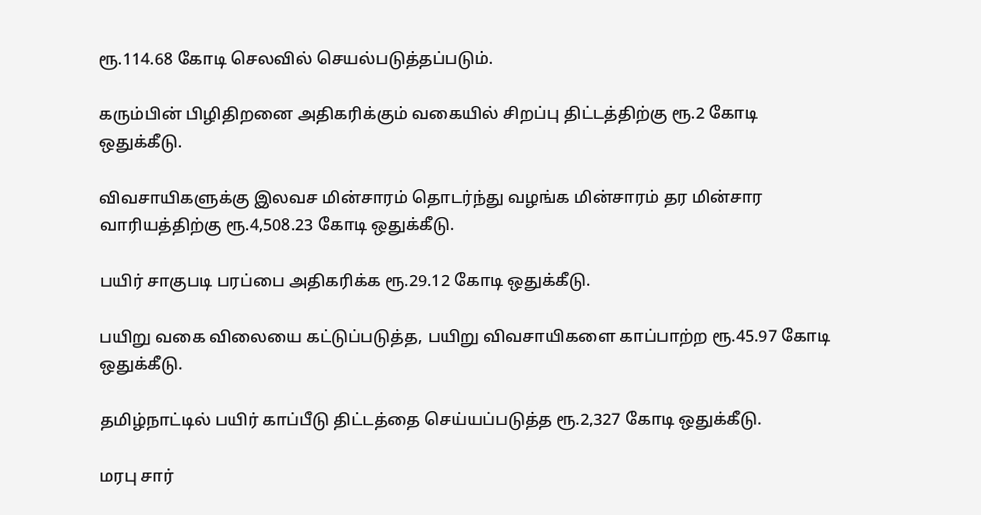ரூ.114.68 கோடி செலவில் செயல்படுத்தப்படும்.

கரும்பின் பிழிதிறனை அதிகரிக்கும் வகையில் சிறப்பு திட்டத்திற்கு ரூ.2 கோடி ஒதுக்கீடு.

விவசாயிகளுக்கு இலவச மின்சாரம் தொடர்ந்து வழங்க மின்சாரம் தர மின்சார வாரியத்திற்கு ரூ.4,508.23 கோடி ஒதுக்கீடு.

பயிர் சாகுபடி பரப்பை அதிகரிக்க ரூ.29.12 கோடி ஒதுக்கீடு.

பயிறு வகை விலையை கட்டுப்படுத்த, பயிறு விவசாயிகளை காப்பாற்ற ரூ.45.97 கோடி ஒதுக்கீடு.

தமிழ்நாட்டில் பயிர் காப்பீடு திட்டத்தை செய்யப்படுத்த ரூ.2,327 கோடி ஒதுக்கீடு.

மரபு சார்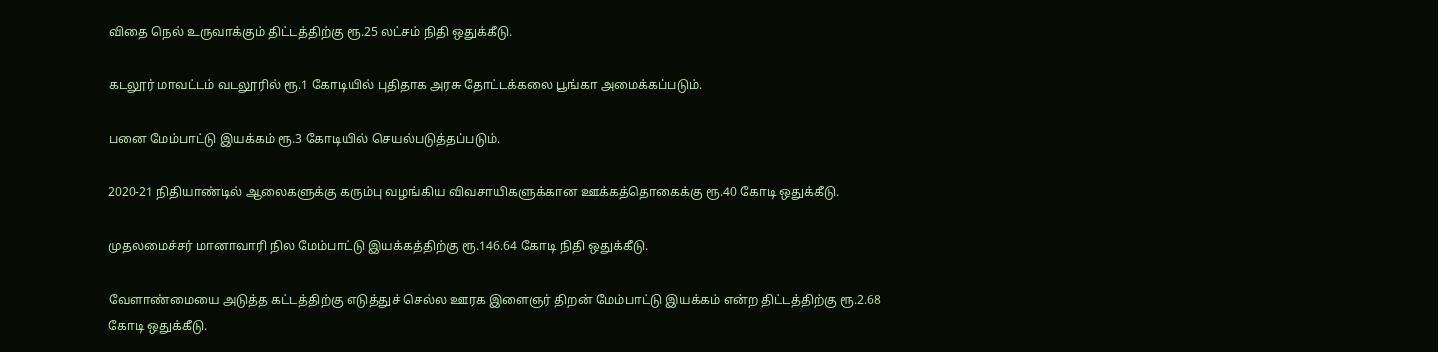விதை நெல் உருவாக்கும் திட்டத்திற்கு ரூ.25 லட்சம் நிதி ஒதுக்கீடு.

கடலூர் மாவட்டம் வடலூரில் ரூ.1 கோடியில் புதிதாக அரசு தோட்டக்கலை பூங்கா அமைக்கப்படும்.

பனை மேம்பாட்டு இயக்கம் ரூ.3 கோடியில் செயல்படுத்தப்படும்.

2020-21 நிதியாண்டில் ஆலைகளுக்கு கரும்பு வழங்கிய விவசாயிகளுக்கான ஊக்கத்தொகைக்கு ரூ.40 கோடி ஒதுக்கீடு.

முதலமைச்சர் மானாவாரி நில மேம்பாட்டு இயக்கத்திற்கு ரூ.146.64 கோடி நிதி ஒதுக்கீடு.

வேளாண்மையை அடுத்த கட்டத்திற்கு எடுத்துச் செல்ல ஊரக இளைஞர் திறன் மேம்பாட்டு இயக்கம் என்ற திட்டத்திற்கு ரூ.2.68 கோடி ஒதுக்கீடு.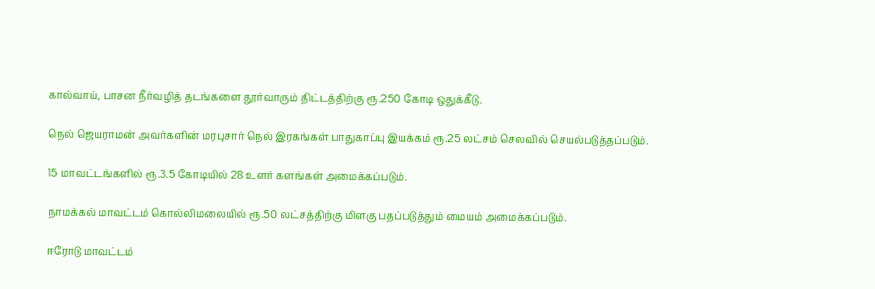கால்வாய், பாசன நீர்வழித் தடங்களை தூர்வாரும் திட்டத்திற்கு ரூ.250 கோடி ஒதுக்கீடு.

நெல் ஜெயராமன் அவர்களின் மரபுசார் நெல் இரகங்கள் பாதுகாப்பு இயக்கம் ரூ.25 லட்சம் செலவில் செயல்படுத்தப்படும்.

15 மாவட்டங்களில் ரூ.3.5 கோடியில் 28 உளர் களங்கள் அமைக்கப்படும்.

நாமக்கல் மாவட்டம் கொல்லிமலையில் ரூ.50 லட்சத்திற்கு மிளகு பதப்படுத்தும் மையம் அமைக்கப்படும்.

ஈரோடு மாவட்டம்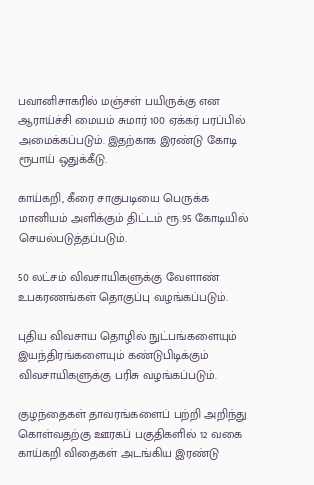பவானிசாகரில் மஞ்சள் பயிருக்கு என ஆராய்ச்சி மையம் சுமார் 100 ஏக்கர் பரப்பில் அமைக்கப்படும். இதற்காக இரண்டு கோடி ரூபாய் ஒதுக்கீடு.

காய்கறி, கீரை சாகுபடியை பெருக்க மானியம் அளிக்கும் திட்டம் ரூ.95 கோடியில் செயல்படுத்தப்படும்.

50 லட்சம் விவசாயிகளுக்கு வேளாண் உபகரணங்கள் தொகுப்பு வழங்கப்படும்.

புதிய விவசாய தொழில் நுட்பங்களையும் இயந்திரங்களையும் கண்டுபிடிக்கும் விவசாயிகளுக்கு பரிசு வழங்கப்படும்.

குழந்தைகள் தாவரங்களைப் பற்றி அறிந்து கொள்வதற்கு ஊரகப் பகுதிகளில் 12 வகை காய்கறி விதைகள் அடங்கிய இரண்டு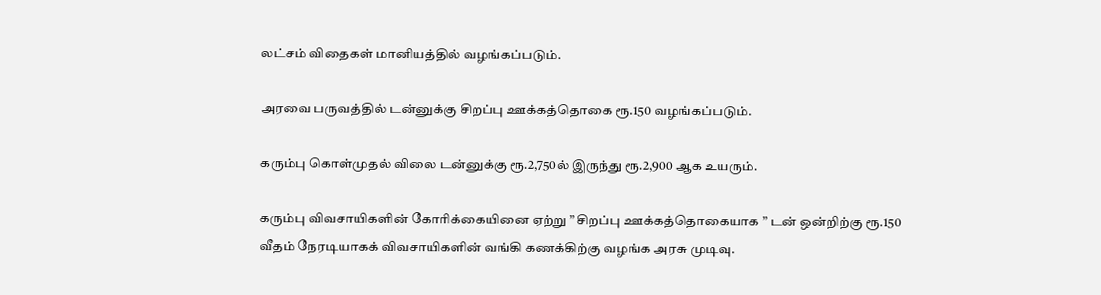லட்சம் விதைகள் மானியத்தில் வழங்கப்படும்.

அரவை பருவத்தில் டன்னுக்கு சிறப்பு ஊக்கத்தொகை ரூ.150 வழங்கப்படும்.

கரும்பு கொள்முதல் விலை டன்னுக்கு ரூ.2,750ல் இருந்து ரூ.2,900 ஆக உயரும்.

கரும்பு விவசாயிகளின் கோரிக்கையினை ஏற்று ” சிறப்பு ஊக்கத்தொகையாக ” டன் ஒன்றிற்கு ரூ.150 வீதம் நேரடியாகக் விவசாயிகளின் வங்கி கணக்கிற்கு வழங்க அரசு முடிவு.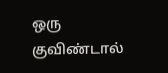ஒரு குவிண்டால்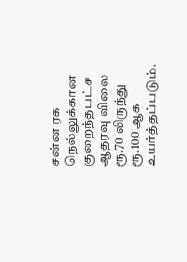சன்ன ரக நெல்லுக்கான குறைந்தபட்ச ஆதரவு விலை ரூ.70 லிருந்து ரூ.100 ஆக உயர்த்தப்படும்.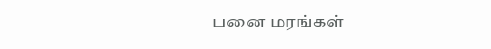பனை மரங்கள்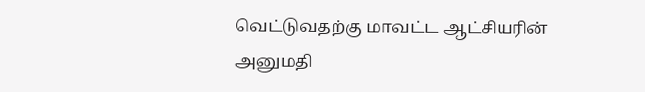வெட்டுவதற்கு மாவட்ட ஆட்சியரின் அனுமதி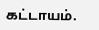கட்டாயம்.